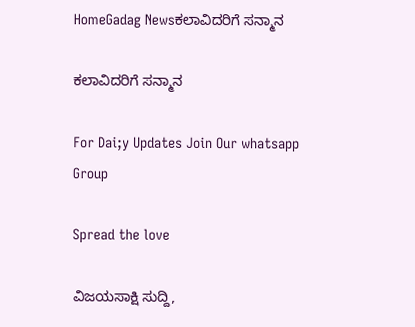HomeGadag Newsಕಲಾವಿದರಿಗೆ ಸನ್ಮಾನ

ಕಲಾವಿದರಿಗೆ ಸನ್ಮಾನ

For Dai;y Updates Join Our whatsapp Group

Spread the love

ವಿಜಯಸಾಕ್ಷಿ ಸುದ್ದಿ,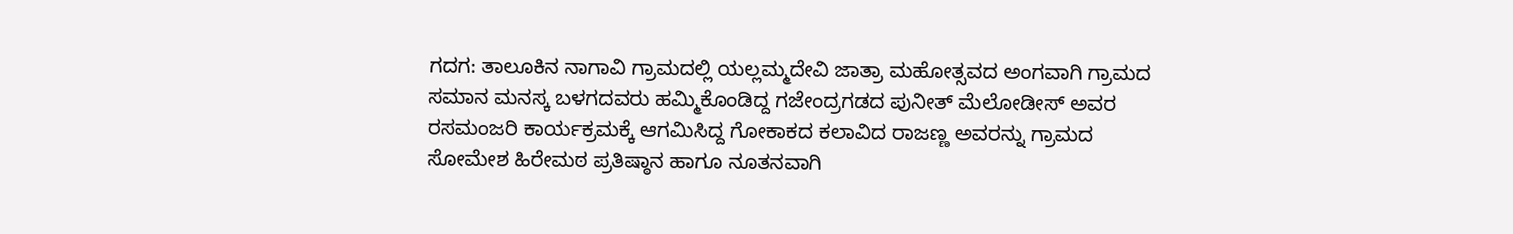ಗದಗ: ತಾಲೂಕಿನ ನಾಗಾವಿ ಗ್ರಾಮದಲ್ಲಿ ಯಲ್ಲಮ್ಮದೇವಿ ಜಾತ್ರಾ ಮಹೋತ್ಸವದ ಅಂಗವಾಗಿ ಗ್ರಾಮದ ಸಮಾನ ಮನಸ್ಕ ಬಳಗದವರು ಹಮ್ಮಿಕೊಂಡಿದ್ದ ಗಜೇಂದ್ರಗಡದ ಪುನೀತ್ ಮೆಲೋಡೀಸ್ ಅವರ ರಸಮಂಜರಿ ಕಾರ್ಯಕ್ರಮಕ್ಕೆ ಆಗಮಿಸಿದ್ದ ಗೋಕಾಕದ ಕಲಾವಿದ ರಾಜಣ್ಣ ಅವರನ್ನು ಗ್ರಾಮದ ಸೋಮೇಶ ಹಿರೇಮಠ ಪ್ರತಿಷ್ಠಾನ ಹಾಗೂ ನೂತನವಾಗಿ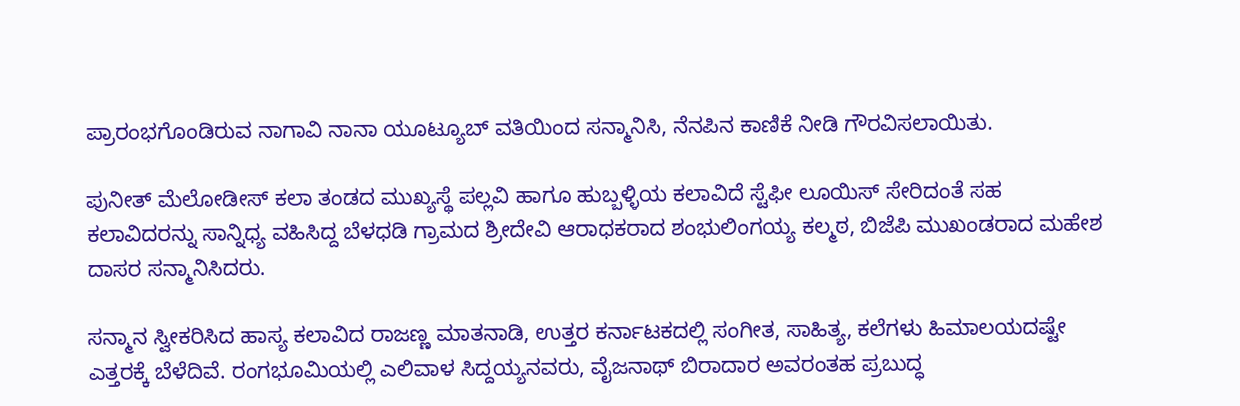ಪ್ರಾರಂಭಗೊಂಡಿರುವ ನಾಗಾವಿ ನಾನಾ ಯೂಟ್ಯೂಬ್ ವತಿಯಿಂದ ಸನ್ಮಾನಿಸಿ, ನೆನಪಿನ ಕಾಣಿಕೆ ನೀಡಿ ಗೌರವಿಸಲಾಯಿತು.

ಪುನೀತ್ ಮೆಲೋಡೀಸ್ ಕಲಾ ತಂಡದ ಮುಖ್ಯಸ್ಥೆ ಪಲ್ಲವಿ ಹಾಗೂ ಹುಬ್ಬಳ್ಳಿಯ ಕಲಾವಿದೆ ಸ್ಟೆಫೀ ಲೂಯಿಸ್ ಸೇರಿದಂತೆ ಸಹ ಕಲಾವಿದರನ್ನು ಸಾನ್ನಿಧ್ಯ ವಹಿಸಿದ್ದ ಬೆಳಧಡಿ ಗ್ರಾಮದ ಶ್ರೀದೇವಿ ಆರಾಧಕರಾದ ಶಂಭುಲಿಂಗಯ್ಯ ಕಲ್ಮಠ, ಬಿಜೆಪಿ ಮುಖಂಡರಾದ ಮಹೇಶ ದಾಸರ ಸನ್ಮಾನಿಸಿದರು.

ಸನ್ಮಾನ ಸ್ವೀಕರಿಸಿದ ಹಾಸ್ಯ ಕಲಾವಿದ ರಾಜಣ್ಣ ಮಾತನಾಡಿ, ಉತ್ತರ ಕರ್ನಾಟಕದಲ್ಲಿ ಸಂಗೀತ, ಸಾಹಿತ್ಯ, ಕಲೆಗಳು ಹಿಮಾಲಯದಷ್ಟೇ ಎತ್ತರಕ್ಕೆ ಬೆಳೆದಿವೆ. ರಂಗಭೂಮಿಯಲ್ಲಿ ಎಲಿವಾಳ ಸಿದ್ದಯ್ಯನವರು, ವೈಜನಾಥ್ ಬಿರಾದಾರ ಅವರಂತಹ ಪ್ರಬುದ್ಧ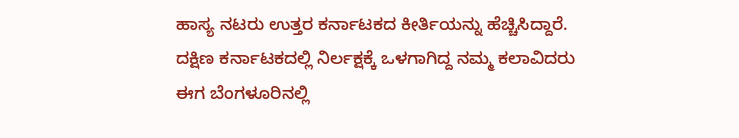ಹಾಸ್ಯ ನಟರು ಉತ್ತರ ಕರ್ನಾಟಕದ ಕೀರ್ತಿಯನ್ನು ಹೆಚ್ಚಿಸಿದ್ದಾರೆ. ದಕ್ಷಿಣ ಕರ್ನಾಟಕದಲ್ಲಿ ನಿರ್ಲಕ್ಷಕ್ಕೆ ಒಳಗಾಗಿದ್ದ ನಮ್ಮ ಕಲಾವಿದರು ಈಗ ಬೆಂಗಳೂರಿನಲ್ಲಿ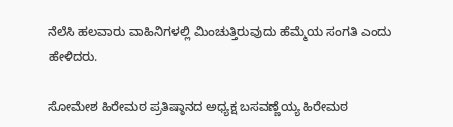ನೆಲೆಸಿ ಹಲವಾರು ವಾಹಿನಿಗಳಲ್ಲಿ ಮಿಂಚುತ್ತಿರುವುದು ಹೆಮ್ಮೆಯ ಸಂಗತಿ ಎಂದು ಹೇಳಿದರು.

ಸೋಮೇಶ ಹಿರೇಮಠ ಪ್ರತಿಷ್ಠಾನದ ಅಧ್ಯಕ್ಷ ಬಸವಣ್ಣೆಯ್ಯ ಹಿರೇಮಠ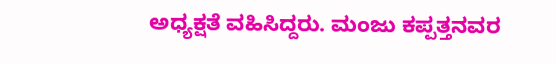ಅಧ್ಯಕ್ಷತೆ ವಹಿಸಿದ್ದರು. ಮಂಜು ಕಪ್ಪತ್ತನವರ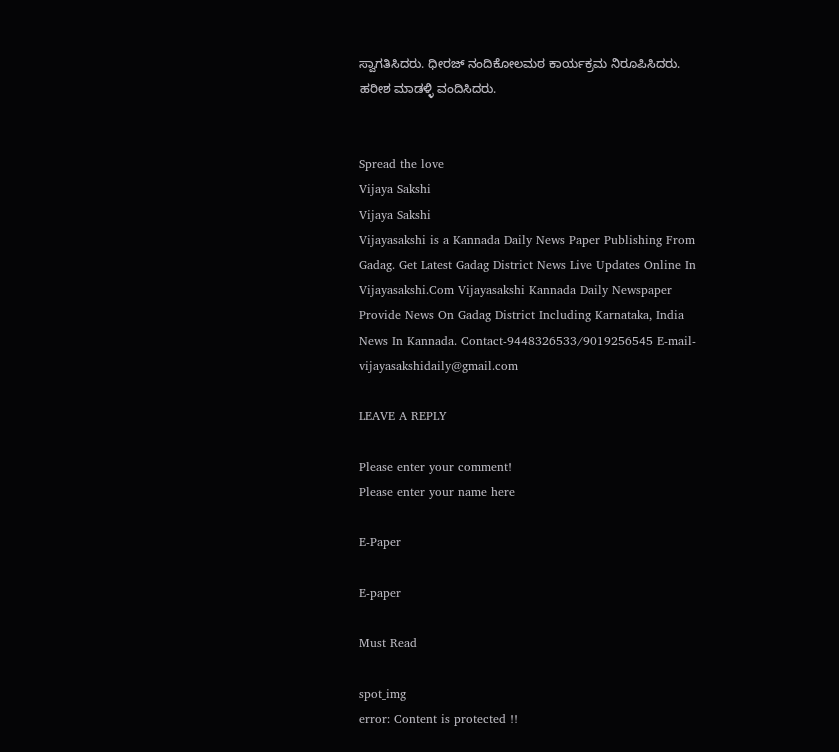ಸ್ವಾಗತಿಸಿದರು. ಧೀರಜ್ ನಂದಿಕೋಲಮಠ ಕಾರ್ಯಕ್ರಮ ನಿರೂಪಿಸಿದರು. ಹರೀಶ ಮಾಡಳ್ಳಿ ವಂದಿಸಿದರು.


Spread the love
Vijaya Sakshi
Vijaya Sakshi
Vijayasakshi is a Kannada Daily News Paper Publishing From Gadag. Get Latest Gadag District News Live Updates Online In Vijayasakshi.Com Vijayasakshi Kannada Daily Newspaper Provide News On Gadag District Including Karnataka, India News In Kannada. Contact-9448326533/9019256545 E-mail-vijayasakshidaily@gmail.com

LEAVE A REPLY

Please enter your comment!
Please enter your name here

E-Paper

E-paper

Must Read

spot_img
error: Content is protected !!